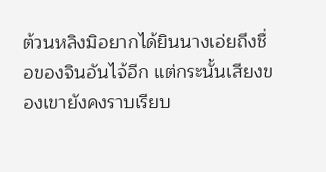ต้วนหลิงมิอยากได้ยินนางเอ่ยถึงชื่อของจินอันไจ้อีก แต่กระนั้นเสียงของเขายังคงราบเรียบ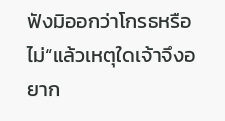ฟังมิออกว่าโกรธหรือไม่“แล้วเหตุใดเจ้าจึงอยาก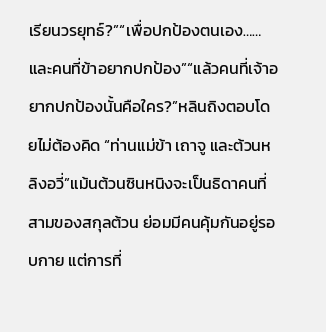เรียนวรยุทธ์?”“เพื่อปกป้องตนเอง……และคนที่ข้าอยากปกป้อง”“แล้วคนที่เจ้าอยากปกป้องนั้นคือใคร?”หลินถิงตอบโดยไม่ต้องคิด “ท่านแม่ข้า เถาจู และต้วนหลิงอวี่”แม้นต้วนซินหนิงจะเป็นธิดาคนที่สามของสกุลต้วน ย่อมมีคนคุ้มกันอยู่รอบกาย แต่การที่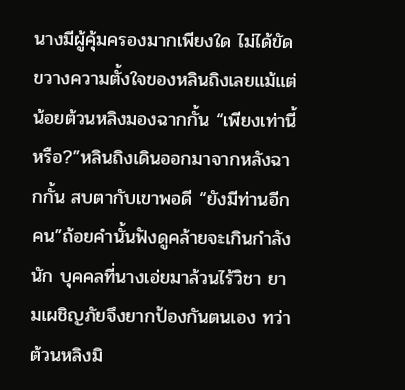นางมีผู้คุ้มครองมากเพียงใด ไม่ได้ขัดขวางความตั้งใจของหลินถิงเลยแม้แต่น้อยต้วนหลิงมองฉากกั้น “เพียงเท่านี้หรือ?”หลินถิงเดินออกมาจากหลังฉากกั้น สบตากับเขาพอดี “ยังมีท่านอีกคน”ถ้อยคำนั้นฟังดูคล้ายจะเกินกำลังนัก บุคคลที่นางเอ่ยมาล้วนไร้วิชา ยามเผชิญภัยจึงยากป้องกันตนเอง ทว่าต้วนหลิงมิ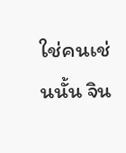ใช่คนเช่นนั้น จิน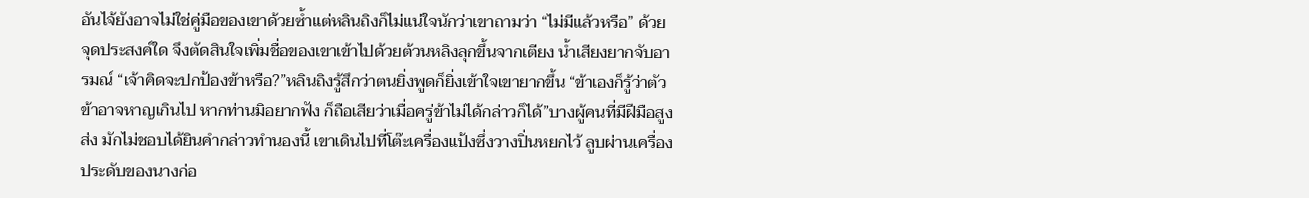อันไจ้ยังอาจไม่ใช่คู่มือของเขาด้วยซ้ำแต่หลินถิงก็ไม่แน่ใจนักว่าเขาถามว่า “ไม่มีแล้วหรือ” ด้วยจุดประสงค์ใด จึงตัดสินใจเพิ่มชื่อของเขาเข้าไปด้วยต้วนหลิงลุกขึ้นจากเตียง น้ำเสียงยากจับอารมณ์ “เจ้าคิดจะปกป้องข้าหรือ?”หลินถิงรู้สึกว่าตนยิ่งพูดก็ยิ่งเข้าใจเขายากขึ้น “ข้าเองก็รู้ว่าตัวข้าอาจหาญเกินไป หากท่านมิอยากฟัง ก็ถือเสียว่าเมื่อครู่ข้าไม่ได้กล่าวก็ได้”บางผู้คนที่มีฝีมือสูงส่ง มักไม่ชอบได้ยินคำกล่าวทำนองนี้ เขาเดินไปที่โต๊ะเครื่องแป้งซึ่งวางปิ่นหยกไว้ ลูบผ่านเครื่องประดับของนางก่อ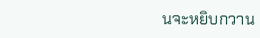นจะหยิบกวาน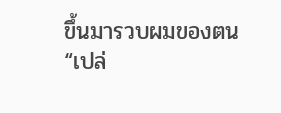ขึ้นมารวบผมของตน“เปล่